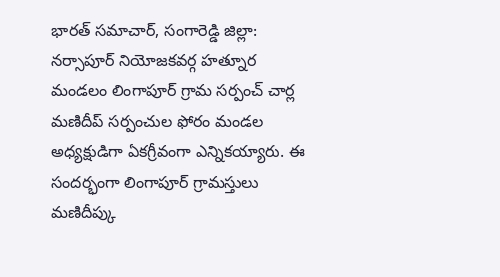భారత్ సమాచార్, సంగారెడ్డి జిల్లా: నర్సాపూర్ నియోజకవర్గ హత్నూర మండలం లింగాపూర్ గ్రామ సర్పంచ్ చార్ల మణిదీప్ సర్పంచుల ఫోరం మండల అధ్యక్షుడిగా ఏకగ్రీవంగా ఎన్నికయ్యారు. ఈ సందర్భంగా లింగాపూర్ గ్రామస్తులు మణిదీప్కు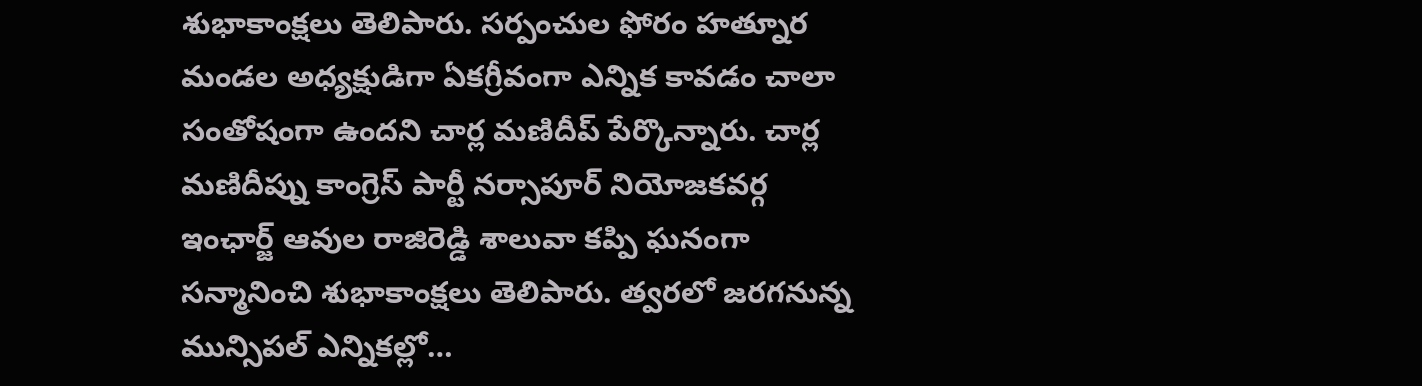శుభాకాంక్షలు తెలిపారు. సర్పంచుల ఫోరం హత్నూర మండల అధ్యక్షుడిగా ఏకగ్రీవంగా ఎన్నిక కావడం చాలా సంతోషంగా ఉందని చార్ల మణిదీప్ పేర్కొన్నారు. చార్ల మణిదీప్ను కాంగ్రెస్ పార్టీ నర్సాపూర్ నియోజకవర్గ ఇంఛార్జ్ ఆవుల రాజిరెడ్డి శాలువా కప్పి ఘనంగా సన్మానించి శుభాకాంక్షలు తెలిపారు. త్వరలో జరగనున్న మున్సిపల్ ఎన్నికల్లో…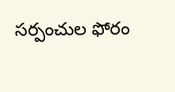సర్పంచుల ఫోరం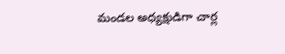మండల అధ్యక్షుడిగా చార్ల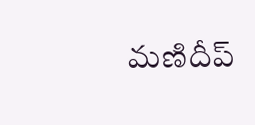మణిదీప్